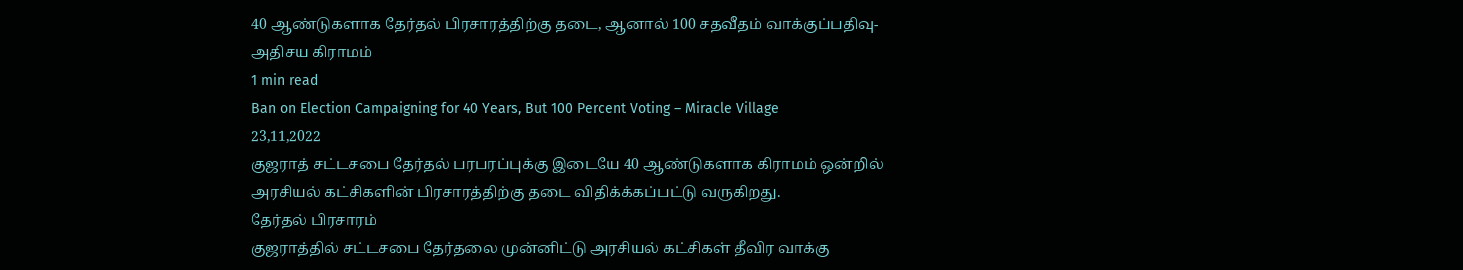40 ஆண்டுகளாக தேர்தல் பிரசாரத்திற்கு தடை, ஆனால் 100 சதவீதம் வாக்குப்பதிவு- அதிசய கிராமம்
1 min read
Ban on Election Campaigning for 40 Years, But 100 Percent Voting – Miracle Village
23,11,2022
குஜராத் சட்டசபை தேர்தல் பரபரப்புக்கு இடையே 40 ஆண்டுகளாக கிராமம் ஒன்றில் அரசியல் கட்சிகளின் பிரசாரத்திற்கு தடை விதிக்க்கப்பட்டு வருகிறது.
தேர்தல் பிரசாரம்
குஜராத்தில் சட்டசபை தேர்தலை முன்னிட்டு அரசியல் கட்சிகள் தீவிர வாக்கு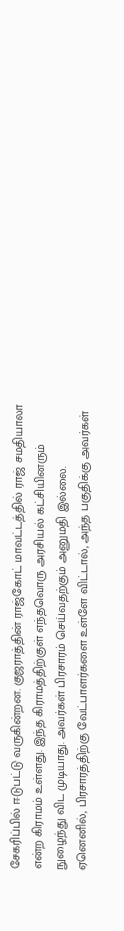சேகரிப்பில் ஈடுபட்டு வருகின்றன. குஜராத்தின் ராஜ்கோட் மாவட்டத்தில் ராஜ் சமதியாலா என்ற கிராமம் உள்ளது. இந்த கிராமத்திற்குள் எந்தவொரு அரசியல் கட்சியினரும் நுழைந்து விட முடியாது. அவர்கள் பிரசாரம் செய்வதற்கும் அனுமதி இல்லை.
ஏனெனில், பிரசாரத்திற்கு வேட்பாளர்களை உள்ளே விட்டால், அந்த பகுதிக்கு அவர்கள்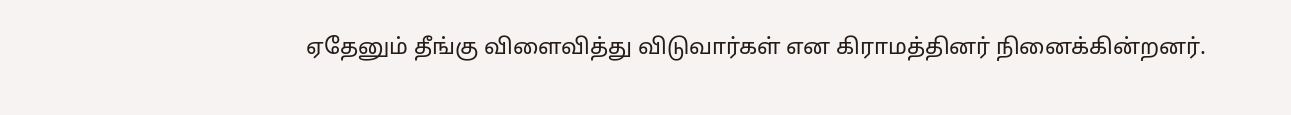ஏதேனும் தீங்கு விளைவித்து விடுவார்கள் என கிராமத்தினர் நினைக்கின்றனர்.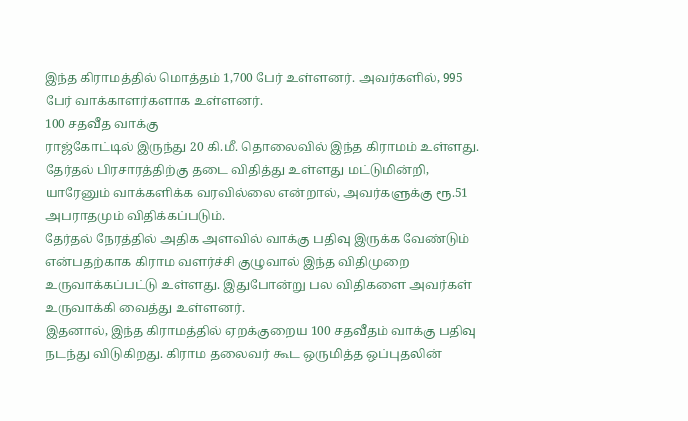இந்த கிராமத்தில் மொத்தம் 1,700 பேர் உள்ளனர். அவர்களில், 995 பேர் வாக்காளர்களாக உள்ளனர்.
100 சதவீத வாக்கு
ராஜ்கோட்டில் இருந்து 20 கி.மீ. தொலைவில் இந்த கிராமம் உள்ளது. தேர்தல் பிரசாரத்திற்கு தடை விதித்து உள்ளது மட்டுமின்றி, யாரேனும் வாக்களிக்க வரவில்லை என்றால், அவர்களுக்கு ரூ.51 அபராதமும் விதிக்கப்படும்.
தேர்தல் நேரத்தில் அதிக அளவில் வாக்கு பதிவு இருக்க வேண்டும் என்பதற்காக கிராம வளர்ச்சி குழுவால் இந்த விதிமுறை உருவாக்கப்பட்டு உள்ளது. இதுபோன்று பல விதிகளை அவர்கள் உருவாக்கி வைத்து உள்ளனர்.
இதனால், இந்த கிராமத்தில் ஏறக்குறைய 100 சதவீதம் வாக்கு பதிவு நடந்து விடுகிறது. கிராம தலைவர் கூட ஒருமித்த ஒப்புதலின்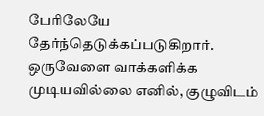பேரிலேயே தேர்ந்தெடுக்கப்படுகிறார். ஒருவேளை வாக்களிக்க முடியவில்லை எனில், குழுவிடம்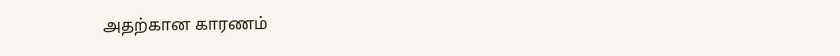அதற்கான காரணம்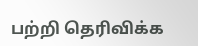பற்றி தெரிவிக்க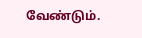வேண்டும்.